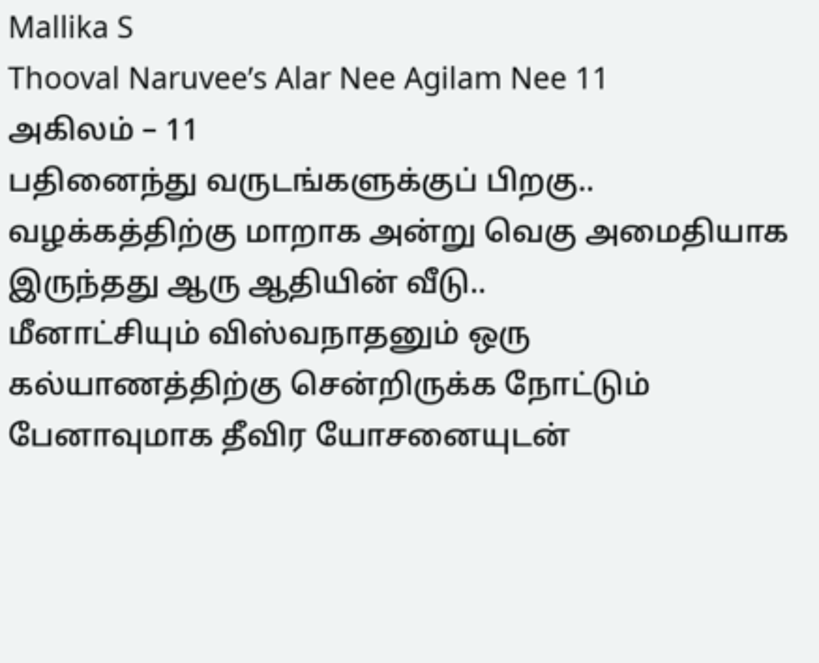Mallika S
Thooval Naruvee’s Alar Nee Agilam Nee 11
அகிலம் – 11
பதினைந்து வருடங்களுக்குப் பிறகு..
வழக்கத்திற்கு மாறாக அன்று வெகு அமைதியாக இருந்தது ஆரு ஆதியின் வீடு..
மீனாட்சியும் விஸ்வநாதனும் ஒரு கல்யாணத்திற்கு சென்றிருக்க நோட்டும் பேனாவுமாக தீவிர யோசனையுடன்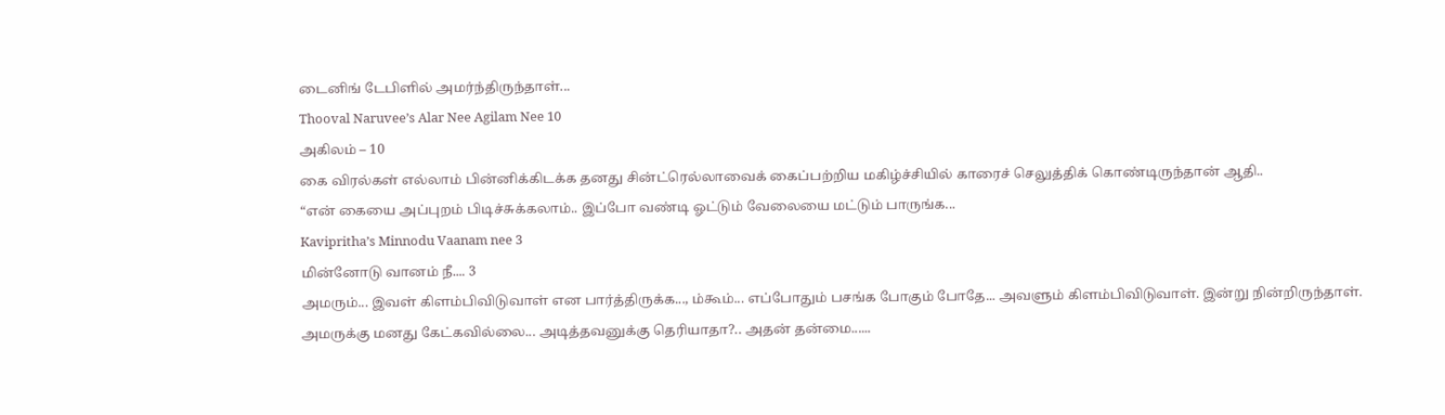டைனிங் டேபிளில் அமர்ந்திருந்தாள்...
Thooval Naruvee’s Alar Nee Agilam Nee 10
அகிலம் – 10
கை விரல்கள் எல்லாம் பின்னிக்கிடக்க தனது சின்ட்ரெல்லாவைக் கைப்பற்றிய மகிழ்ச்சியில் காரைச் செலுத்திக் கொண்டிருந்தான் ஆதி..
“என் கையை அப்புறம் பிடிச்சுக்கலாம்.. இப்போ வண்டி ஓட்டும் வேலையை மட்டும் பாருங்க...
Kavipritha’s Minnodu Vaanam nee 3
மின்னோடு வானம் நீ.... 3
அமரும்... இவள் கிளம்பிவிடுவாள் என பார்த்திருக்க..., ம்கூம்... எப்போதும் பசங்க போகும் போதே... அவளும் கிளம்பிவிடுவாள். இன்று நின்றிருந்தாள்.
அமருக்கு மனது கேட்கவில்லை... அடித்தவனுக்கு தெரியாதா?.. அதன் தன்மை......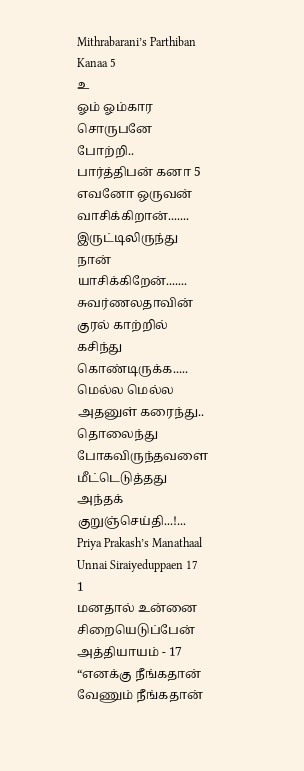Mithrabarani’s Parthiban Kanaa 5
உ
ஓம் ஓம்கார சொருபனே போற்றி..
பார்த்திபன் கனா 5
எவனோ ஒருவன் வாசிக்கிறான்.......
இருட்டிலிருந்து நான் யாசிக்கிறேன்.......
சுவர்ணலதாவின் குரல் காற்றில் கசிந்து கொண்டிருக்க..... மெல்ல மெல்ல அதனுள் கரைந்து.. தொலைந்து போகவிருந்தவளை மீட்டெடுத்தது அந்தக் குறுஞ்செய்தி...!...
Priya Prakash’s Manathaal Unnai Siraiyeduppaen 17 1
மனதால் உன்னை சிறையெடுப்பேன்
அத்தியாயம் - 17
“எனக்கு நீங்கதான் வேணும் நீங்கதான்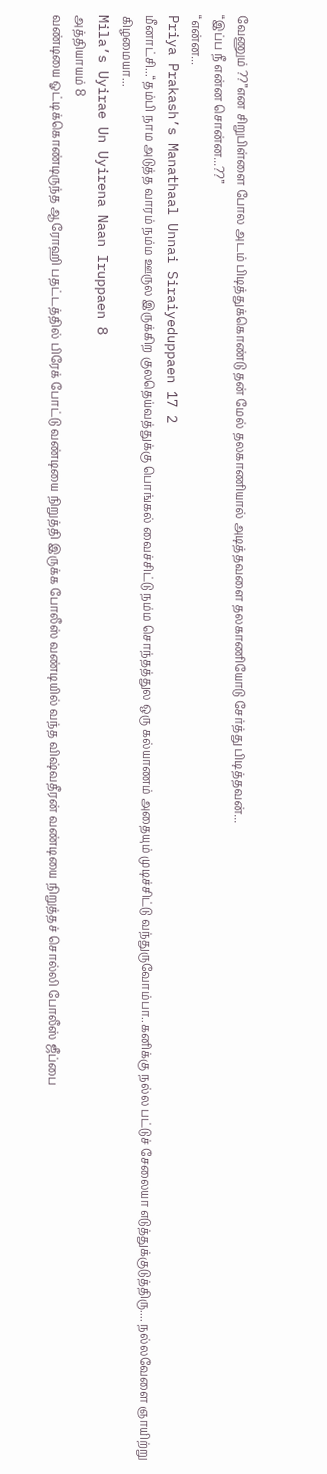வேணும் ??”என சிறுபிள்ளை போல அடம் பிடித்துக்கொண்டு தன் மேல் தலகாணியால் அடித்தவளை தலகாணியோடு சேர்த்து பிடித்தவன்...
“இப்ப நீ என்ன சொன்ன...??”
“என்ன...
Priya Prakash’s Manathaal Unnai Siraiyeduppaen 17 2
மீனாட்சி...“தம்பி நாம அடுத்த வாரம் நம்ம ஊருல இருக்கிற குலதெய்வத்துக்கு பொங்கல் வைச்சிட்டு நம்ம சொந்தத்துல ஒரு கல்யாணம் அதையும் முடிச்சிட்டு வந்துருவோம்பா..கனிக்கு நல்ல பட்டுச் சேலையா எடுத்துக்குடுத்திரு.... நல்லவேளை ஞாயிற்று கிழமையா...
Mila’s Uyirae Un Uyirena Naan Iruppaen 8
அத்தியாயம் 8
வண்டியை ஓட்டிக்கொண்டிருந்த ஆரோஹி பதட்டத்தில் பிரேக் போட்டு வண்டியை நிறுத்தி இருக்க போலீஸ் வண்டியில் வந்த விஷ்வதீரன் வண்டியை நிறுத்தச் சொல்லி போலீஸ் ஜீப்பை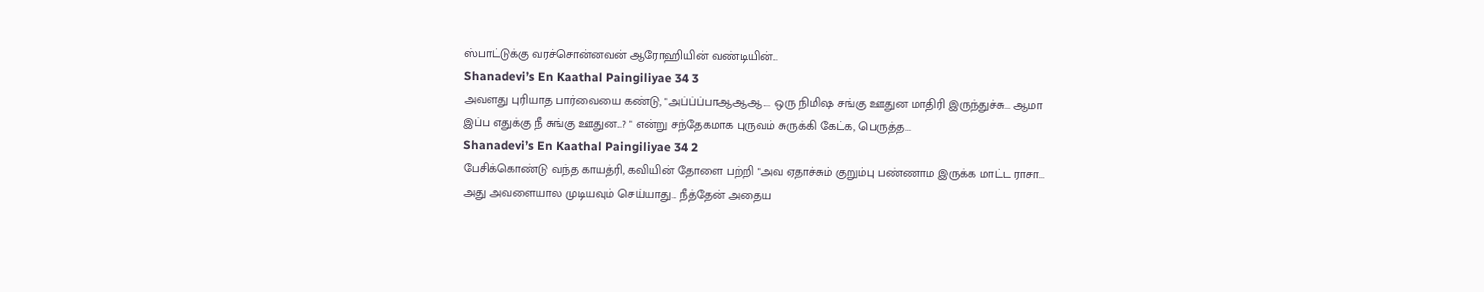ஸ்பாட்டுக்கு வரச்சொன்னவன் ஆரோஹியின் வண்டியின்...
Shanadevi’s En Kaathal Paingiliyae 34 3
அவளது புரியாத பார்வையை கண்டு, "அப்ப்ப்பாஆஆஆ.... ஒரு நிமிஷ சங்கு ஊதுன மாதிரி இருந்துச்சு... ஆமா இப்ப எதுக்கு நீ சுங்கு ஊதுன...? " என்று சந்தேகமாக புருவம் சுருக்கி கேட்க, பெருத்த...
Shanadevi’s En Kaathal Paingiliyae 34 2
பேசிக்கொண்டு வந்த காயத்ரி, கவியின் தோளை பற்றி "அவ ஏதாச்சும் குறும்பு பண்ணாம இருக்க மாட்ட ராசா... அது அவளையால முடியவும் செய்யாது... நீத்தேன் அதைய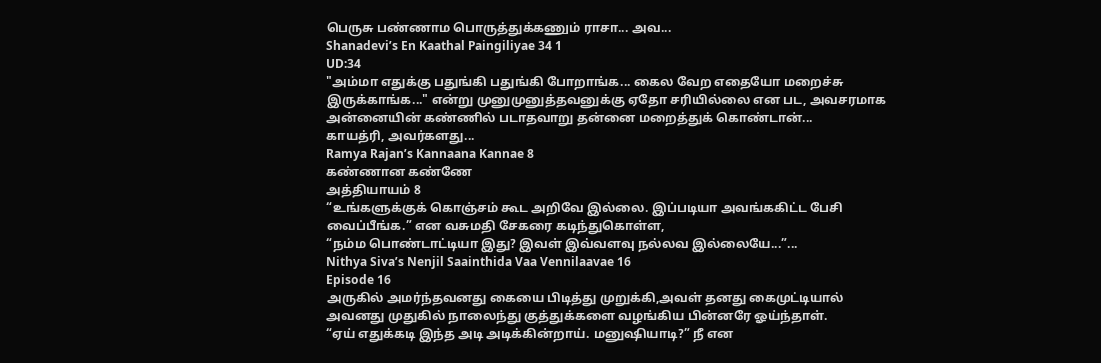பெருசு பண்ணாம பொருத்துக்கணும் ராசா... அவ...
Shanadevi’s En Kaathal Paingiliyae 34 1
UD:34
"அம்மா எதுக்கு பதுங்கி பதுங்கி போறாங்க... கைல வேற எதையோ மறைச்சு இருக்காங்க..." என்று முனுமுனுத்தவனுக்கு ஏதோ சரியில்லை என பட, அவசரமாக அன்னையின் கண்ணில் படாதவாறு தன்னை மறைத்துக் கொண்டான்...
காயத்ரி, அவர்களது...
Ramya Rajan’s Kannaana Kannae 8
கண்ணான கண்ணே
அத்தியாயம் 8
“உங்களுக்குக் கொஞ்சம் கூட அறிவே இல்லை. இப்படியா அவங்ககிட்ட பேசி வைப்பீங்க.” என வசுமதி சேகரை கடிந்துகொள்ள,
“நம்ம பொண்டாட்டியா இது? இவள் இவ்வளவு நல்லவ இல்லையே...”...
Nithya Siva’s Nenjil Saainthida Vaa Vennilaavae 16
Episode 16
அருகில் அமர்ந்தவனது கையை பிடித்து முறுக்கி,அவள் தனது கைமுட்டியால் அவனது முதுகில் நாலைந்து குத்துக்களை வழங்கிய பின்னரே ஓய்ந்தாள்.
“ஏய் எதுக்கடி இந்த அடி அடிக்கின்றாய். மனுஷியாடி?” நீ என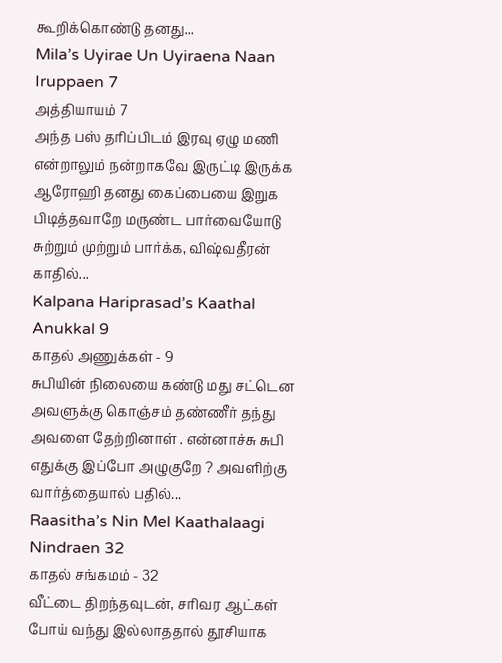கூறிக்கொண்டு தனது...
Mila’s Uyirae Un Uyiraena Naan Iruppaen 7
அத்தியாயம் 7
அந்த பஸ் தரிப்பிடம் இரவு ஏழு மணி என்றாலும் நன்றாகவே இருட்டி இருக்க ஆரோஹி தனது கைப்பையை இறுக பிடித்தவாறே மருண்ட பார்வையோடு சுற்றும் முற்றும் பார்க்க, விஷ்வதீரன் காதில்...
Kalpana Hariprasad’s Kaathal Anukkal 9
காதல் அணுக்கள் - 9
சுபியின் நிலையை கண்டு மது சட்டென அவளுக்கு கொஞ்சம் தண்ணீர் தந்து அவளை தேற்றினாள் . என்னாச்சு சுபி எதுக்கு இப்போ அழுகுறே ? அவளிற்கு வார்த்தையால் பதில்...
Raasitha’s Nin Mel Kaathalaagi Nindraen 32
காதல் சங்கமம் - 32
வீட்டை திறந்தவுடன், சரிவர ஆட்கள் போய் வந்து இல்லாததால் தூசியாக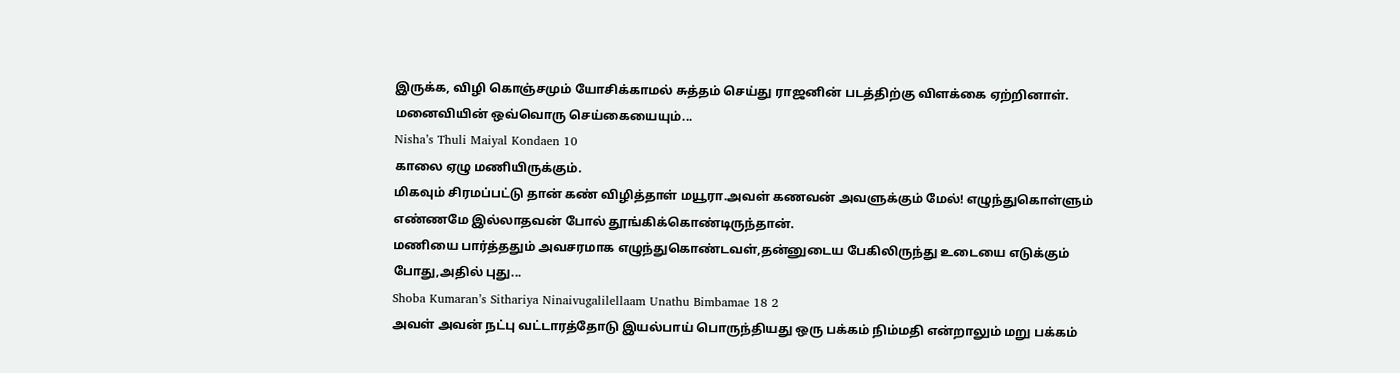இருக்க, விழி கொஞ்சமும் யோசிக்காமல் சுத்தம் செய்து ராஜனின் படத்திற்கு விளக்கை ஏற்றினாள். மனைவியின் ஒவ்வொரு செய்கையையும்...
Nisha’s Thuli Maiyal Kondaen 10
காலை ஏழு மணியிருக்கும்.
மிகவும் சிரமப்பட்டு தான் கண் விழித்தாள் மயூரா.அவள் கணவன் அவளுக்கும் மேல்! எழுந்துகொள்ளும் எண்ணமே இல்லாதவன் போல் தூங்கிக்கொண்டிருந்தான்.
மணியை பார்த்ததும் அவசரமாக எழுந்துகொண்டவள்,தன்னுடைய பேகிலிருந்து உடையை எடுக்கும் போது,அதில் புது...
Shoba Kumaran’s Sithariya Ninaivugalilellaam Unathu Bimbamae 18 2
அவள் அவன் நட்பு வட்டாரத்தோடு இயல்பாய் பொருந்தியது ஒரு பக்கம் நிம்மதி என்றாலும் மறு பக்கம்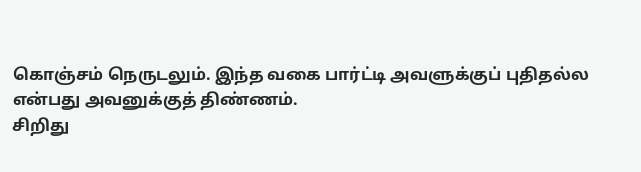கொஞ்சம் நெருடலும். இந்த வகை பார்ட்டி அவளுக்குப் புதிதல்ல என்பது அவனுக்குத் திண்ணம்.
சிறிது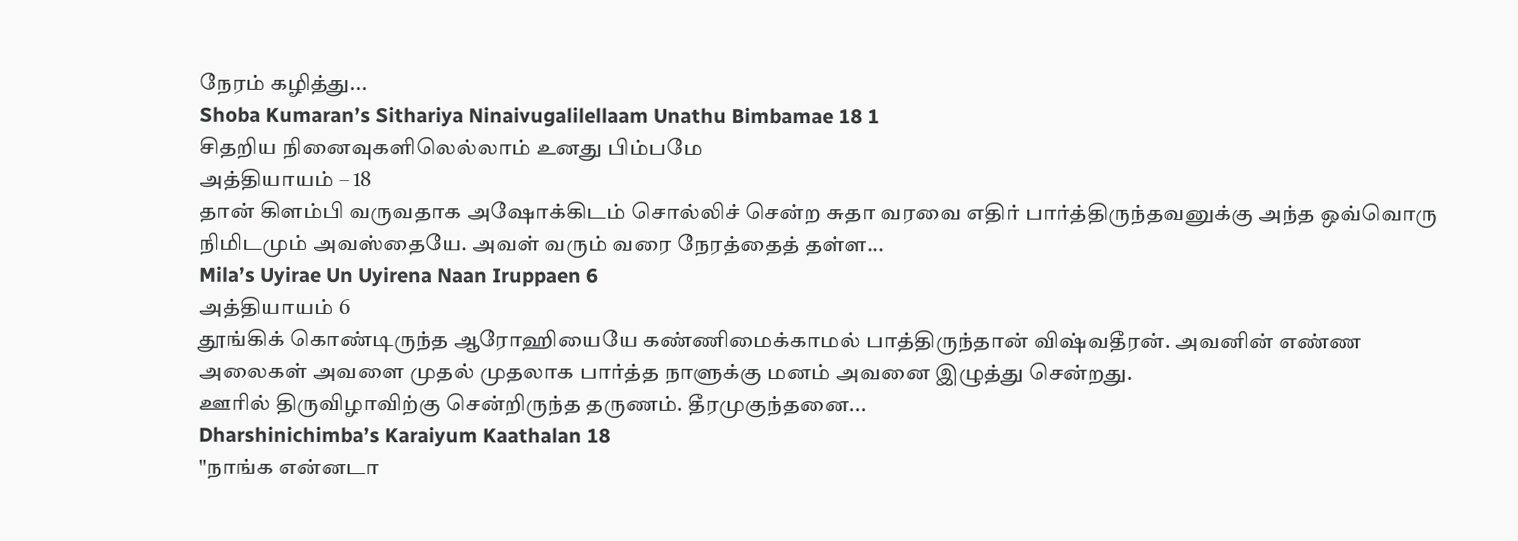நேரம் கழித்து...
Shoba Kumaran’s Sithariya Ninaivugalilellaam Unathu Bimbamae 18 1
சிதறிய நினைவுகளிலெல்லாம் உனது பிம்பமே
அத்தியாயம் – 18
தான் கிளம்பி வருவதாக அஷோக்கிடம் சொல்லிச் சென்ற சுதா வரவை எதிர் பார்த்திருந்தவனுக்கு அந்த ஒவ்வொரு நிமிடமும் அவஸ்தையே. அவள் வரும் வரை நேரத்தைத் தள்ள...
Mila’s Uyirae Un Uyirena Naan Iruppaen 6
அத்தியாயம் 6
தூங்கிக் கொண்டிருந்த ஆரோஹியையே கண்ணிமைக்காமல் பாத்திருந்தான் விஷ்வதீரன். அவனின் எண்ண அலைகள் அவளை முதல் முதலாக பார்த்த நாளுக்கு மனம் அவனை இழுத்து சென்றது.
ஊரில் திருவிழாவிற்கு சென்றிருந்த தருணம். தீரமுகுந்தனை...
Dharshinichimba’s Karaiyum Kaathalan 18
"நாங்க என்னடா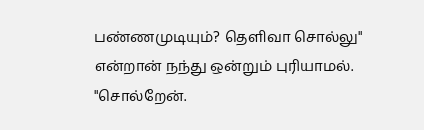பண்ணமுடியும்? தெளிவா சொல்லு" என்றான் நந்து ஒன்றும் புரியாமல்.
"சொல்றேன்.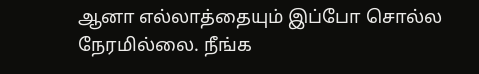ஆனா எல்லாத்தையும் இப்போ சொல்ல நேரமில்லை. நீங்க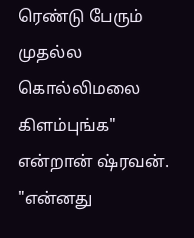ரெண்டு பேரும் முதல்ல கொல்லிமலை கிளம்புங்க" என்றான் ஷ்ரவன்.
"என்னது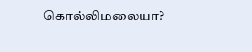கொல்லிமலையா?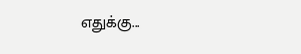எதுக்கு...